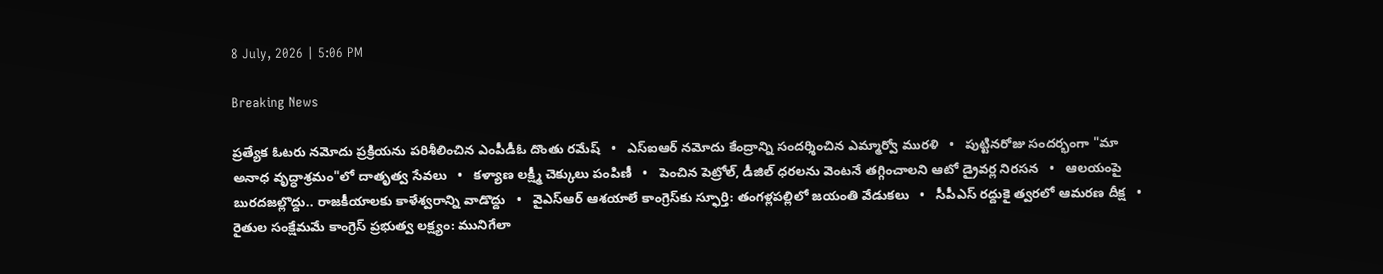8 July, 2026 | 5:06 PM

Breaking News

ప్రత్యేక ఓటరు నమోదు ప్రక్రియను పరిశీలించిన ఎంపీడీఓ దొంతు రమేష్   •   ఎస్‌ఐఆర్ నమోదు కేంద్రాన్ని సందర్శించిన ఎమ్మార్వో మురళి   •   పుట్టినరోజు సందర్భంగా "మా అనాధ వృద్ధాశ్రమం"లో దాతృత్వ సేవలు   •   కళ్యాణ లక్ష్మీ చెక్కులు పంపిణీ   •   పెంచిన పెట్రోల్, డీజిల్ ధరలను వెంటనే తగ్గించాలని ఆటో డ్రైవర్ల నిరసన   •   ఆలయంపై బురదజల్లొద్దు.. రాజకీయాలకు కాళేశ్వరాన్ని వాడొద్దు   •   వైఎస్‌ఆర్ ఆశయాలే కాంగ్రెస్‌కు స్ఫూర్తి: తంగళ్లపల్లిలో జయంతి వేడుకలు   •   సీపీఎస్ రద్దుకై త్వరలో ఆమరణ దీక్ష   •   రైతుల సంక్షేమమే కాంగ్రెస్ ప్రభుత్వ లక్ష్యం: మునిగేలా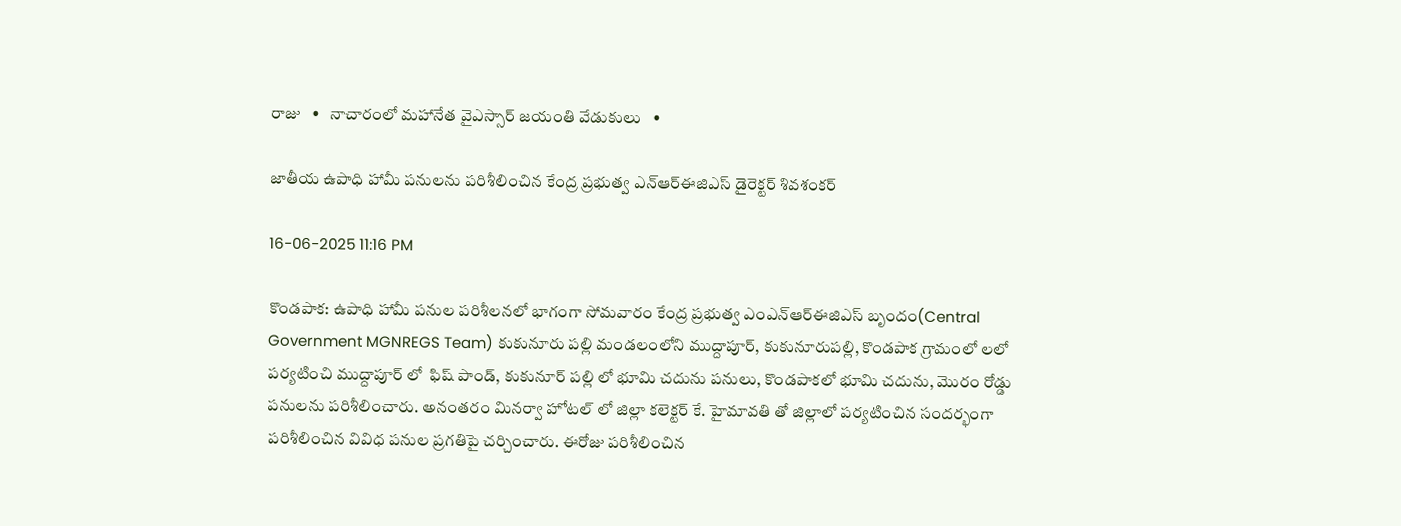రాజు   •   నాచారంలో మహానేత వైఎస్సార్ జయంతి వేడుకులు   •

జాతీయ ఉపాధి హామీ పనులను పరిశీలించిన కేంద్ర ప్రభుత్వ ఎన్ఆర్ఈజిఎస్ డైరెక్టర్ శివశంకర్

16-06-2025 11:16 PM

కొండపాక: ఉపాధి హామీ పనుల పరిశీలనలో భాగంగా సోమవారం కేంద్ర ప్రభుత్వ ఎంఎన్ఆర్ఈజిఎస్ బృందం(Central Government MGNREGS Team) కుకునూరు పల్లి మండలంలోని ముద్దాపూర్, కుకునూరుపల్లి, కొండపాక గ్రామంలో లలో పర్యటించి ముద్దాపూర్ లో  ఫిష్ పాండ్, కుకునూర్ పల్లి లో భూమి చదును పనులు, కొండపాకలో భూమి చదును, మొరం రోడ్డు పనులను పరిశీలించారు. అనంతరం మినర్వా హోటల్ లో జిల్లా కలెక్టర్ కే. హైమావతి తో జిల్లాలో పర్యటించిన సందర్భంగా పరిశీలించిన వివిధ పనుల ప్రగతిపై చర్చించారు. ఈరోజు పరిశీలించిన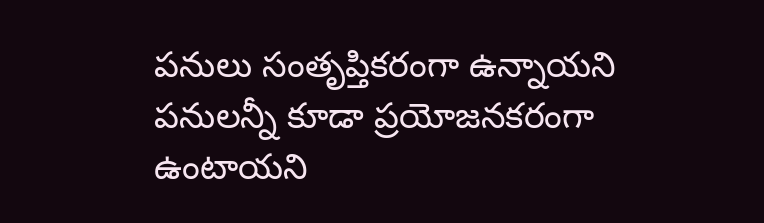పనులు సంతృప్తికరంగా ఉన్నాయని పనులన్నీ కూడా ప్రయోజనకరంగా ఉంటాయని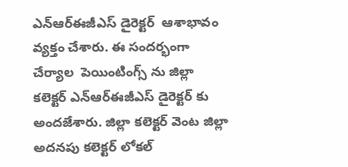ఎన్ఆర్ఈజీఎస్ డైరెక్టర్  ఆశాభావం వ్యక్తం చేశారు. ఈ సందర్భంగా చేర్యాల  పెయింటింగ్స్ ను జిల్లా కలెక్టర్ ఎన్ఆర్ఈజీఎస్ డైరెక్టర్ కు అందజేశారు. జిల్లా కలెక్టర్ వెంట జిల్లా అదనపు కలెక్టర్ లోకల్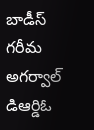బాడీస్ గరీమ అగర్వాల్ డిఆర్డిఓ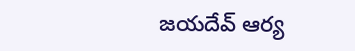జయదేవ్ ఆర్య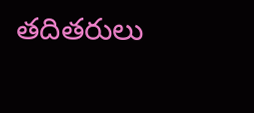తదితరులు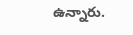ఉన్నారు.